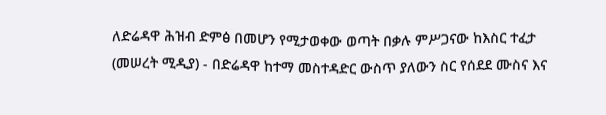ለድሬዳዋ ሕዝብ ድምፅ በመሆን የሚታወቀው ወጣት በቃሉ ምሥጋናው ከእስር ተፈታ
(መሠረት ሚዲያ) - በድሬዳዋ ከተማ መስተዳድር ውስጥ ያለውን ስር የሰደደ ሙስና እና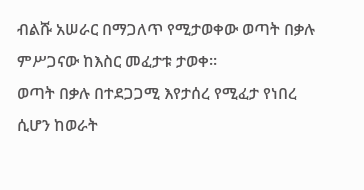ብልሹ አሠራር በማጋለጥ የሚታወቀው ወጣት በቃሉ ምሥጋናው ከእስር መፈታቱ ታወቀ።
ወጣት በቃሉ በተደጋጋሚ እየታሰረ የሚፈታ የነበረ ሲሆን ከወራት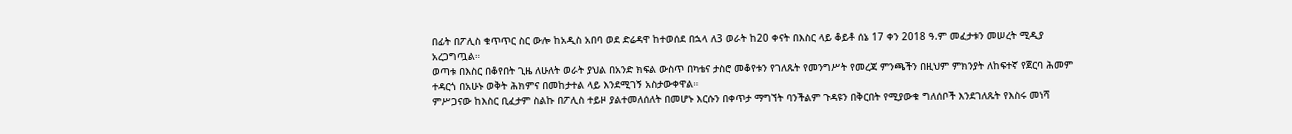በፊት በፖሊስ ቁጥጥር ስር ውሎ ከአዲስ አበባ ወደ ድሬዳዋ ከተወሰደ በኋላ ለ3 ወራት ከ20 ቀናት በእስር ላይ ቆይቶ ሰኔ 17 ቀን 2018 ዓ.ም መፈታቱን መሠረት ሚዲያ አረጋግጧል።
ወጣቱ በእስር በቆየበት ጊዜ ለሁለት ወራት ያህል በአንድ ክፍል ውስጥ በካቴና ታስሮ መቆየቱን የገለጹት የመንግሥት የመረጃ ምንጫችን በዚህም ምክንያት ለከፍተኛ የጀርባ ሕመም ተዳርጎ በአሁኑ ወቅት ሕክምና በመከታተል ላይ እንደሚገኝ አስታውቀዋል።
ምሥጋናው ከእስር ቢፈታም ስልኩ በፖሊስ ተይዞ ያልተመለሰለት በመሆኑ እርሱን በቀጥታ ማግኘት ባንችልም ጉዳዩን በቅርበት የሚያውቁ ግለሰቦች እንደገለጹት የእስሩ መነሻ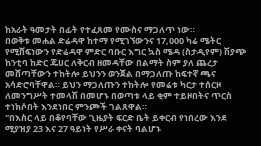ከአራት ዓመታት በፊት የተፈጸመ የሙስና ማጋለጥ ነው።
በወቅቱ መሐል ድሬዳዋ ከተማ የሚገኘውንና 17,000 ካሬ ሜትር የሚሸፍነውን የድሬዳዋ ምድር ባቡር እግር ኳስ ሜዳ (ስታዲየም) ሽያጭ ከንቲባ ከድር ጁሀር ለቅርብ ዘመዳቸው በልማት ስም ያለ ጨረታ መሸጣቸውን ተከትሎ ይህንን ወንጀል በማጋለጡ ከፍተኛ ጫና አሳድሮባቸዋል። ይህን ማጋለጡን ተከትሎ የመሬቱ ካርታ ተሰርዞ ለመንግሥት ተመላሽ በመሆኑ በወጣቱ ላይ ቂም ተይዞበትና ጥርስ ተነክሶበት እንደነበር ምንጮች ገልጸዋል።
"በእስር ላይ በቆየባቸው ጊዜያት ፍርድ ቤት ይቀርብ የነበረው እንደ ሚያዝያ 23 እና 27 ዓይነት የሥራ ቀናት ባልሆኑ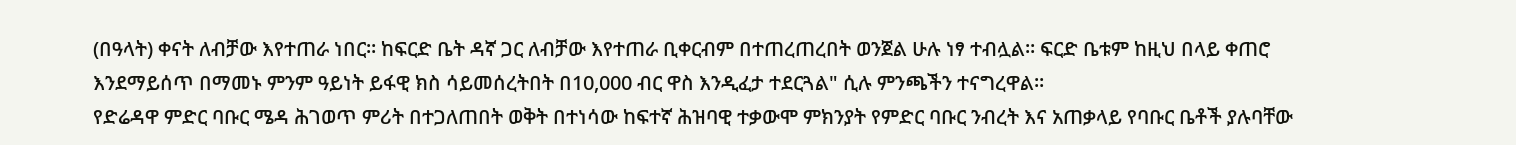(በዓላት) ቀናት ለብቻው እየተጠራ ነበር። ከፍርድ ቤት ዳኛ ጋር ለብቻው እየተጠራ ቢቀርብም በተጠረጠረበት ወንጀል ሁሉ ነፃ ተብሏል። ፍርድ ቤቱም ከዚህ በላይ ቀጠሮ እንደማይሰጥ በማመኑ ምንም ዓይነት ይፋዊ ክስ ሳይመሰረትበት በ10,000 ብር ዋስ እንዲፈታ ተደርጓል" ሲሉ ምንጫችን ተናግረዋል።
የድሬዳዋ ምድር ባቡር ሜዳ ሕገወጥ ምሪት በተጋለጠበት ወቅት በተነሳው ከፍተኛ ሕዝባዊ ተቃውሞ ምክንያት የምድር ባቡር ንብረት እና አጠቃላይ የባቡር ቤቶች ያሉባቸው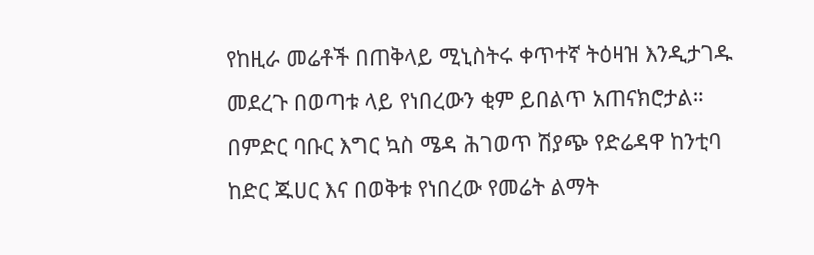የከዚራ መሬቶች በጠቅላይ ሚኒስትሩ ቀጥተኛ ትዕዛዝ እንዲታገዱ መደረጉ በወጣቱ ላይ የነበረውን ቂም ይበልጥ አጠናክሮታል።
በምድር ባቡር እግር ኳስ ሜዳ ሕገወጥ ሽያጭ የድሬዳዋ ከንቲባ ከድር ጁሀር እና በወቅቱ የነበረው የመሬት ልማት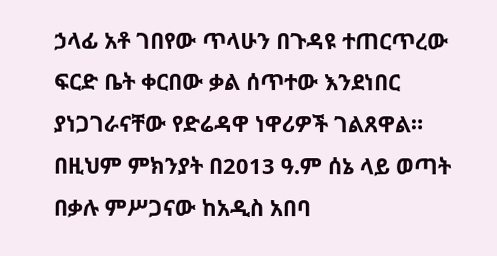ኃላፊ አቶ ገበየው ጥላሁን በጉዳዩ ተጠርጥረው ፍርድ ቤት ቀርበው ቃል ሰጥተው እንደነበር ያነጋገራናቸው የድሬዳዋ ነዋሪዎች ገልጸዋል። በዚህም ምክንያት በ2013 ዓ.ም ሰኔ ላይ ወጣት በቃሉ ምሥጋናው ከአዲስ አበባ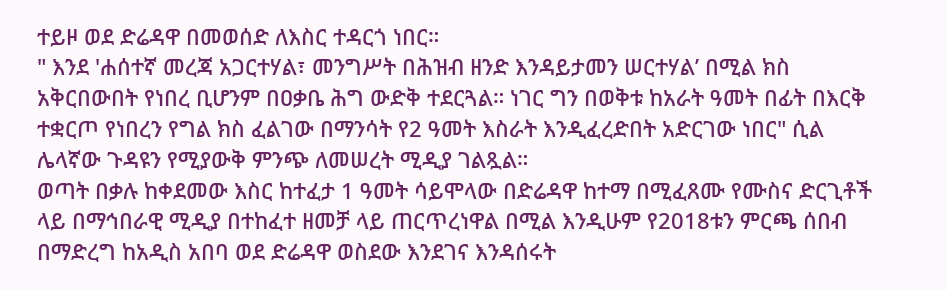ተይዞ ወደ ድሬዳዋ በመወሰድ ለእስር ተዳርጎ ነበር።
" እንደ 'ሐሰተኛ መረጃ አጋርተሃል፣ መንግሥት በሕዝብ ዘንድ እንዳይታመን ሠርተሃል’ በሚል ክስ አቅርበውበት የነበረ ቢሆንም በዐቃቤ ሕግ ውድቅ ተደርጓል። ነገር ግን በወቅቱ ከአራት ዓመት በፊት በእርቅ ተቋርጦ የነበረን የግል ክስ ፈልገው በማንሳት የ2 ዓመት እስራት እንዲፈረድበት አድርገው ነበር" ሲል ሌላኛው ጉዳዩን የሚያውቅ ምንጭ ለመሠረት ሚዲያ ገልጿል።
ወጣት በቃሉ ከቀደመው እስር ከተፈታ 1 ዓመት ሳይሞላው በድሬዳዋ ከተማ በሚፈጸሙ የሙስና ድርጊቶች ላይ በማኅበራዊ ሚዲያ በተከፈተ ዘመቻ ላይ ጠርጥረነዋል በሚል እንዲሁም የ2018ቱን ምርጫ ሰበብ በማድረግ ከአዲስ አበባ ወደ ድሬዳዋ ወስደው እንደገና እንዳሰሩት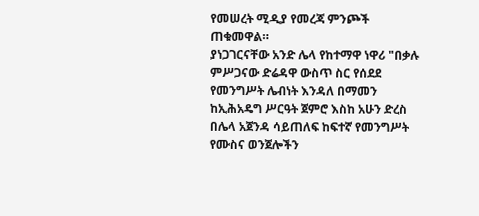የመሠረት ሚዲያ የመረጃ ምንጮች ጠቁመዋል።
ያነጋገርናቸው አንድ ሌላ የከተማዋ ነዋሪ "በቃሉ ምሥጋናው ድሬዳዋ ውስጥ ስር የሰደደ የመንግሥት ሌብነት እንዳለ በማመን ከኢሕአዴግ ሥርዓት ጀምሮ እስከ አሁን ድረስ በሌላ አጀንዳ ሳይጠለፍ ከፍተኛ የመንግሥት የሙስና ወንጀሎችን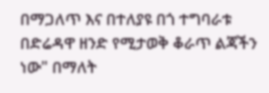በማጋለጥ እና በተለያዩ በጎ ተግባራቱ በድሬዳዋ ዘንድ የሚታወቅ ቆራጥ ልጃችን ነው" በማለት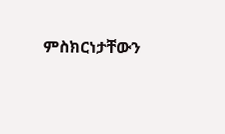ምስክርነታቸውን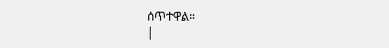ሰጥተዋል።
|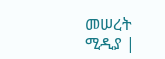መሠረት ሚዲያ |